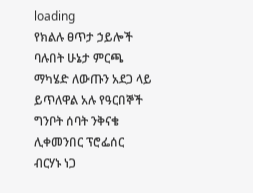loading
የክልሉ ፀጥታ ኃይሎች ባሉበት ሁኔታ ምርጫ ማካሄድ ለውጡን አደጋ ላይ ይጥለዋል አሉ የዓርበኞች ግንቦት ሰባት ንቅናቄ ሊቀመንበር ፕሮፌሰር ብርሃኑ ነጋ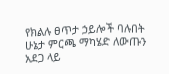የክልሉ ፀጥታ ኃይሎች ባሉበት ሁኔታ ምርጫ ማካሄድ ለውጡን አደጋ ላይ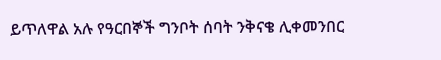ይጥለዋል አሉ የዓርበኞች ግንቦት ሰባት ንቅናቄ ሊቀመንበር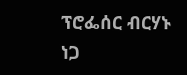ፕሮፌሰር ብርሃኑ ነጋ